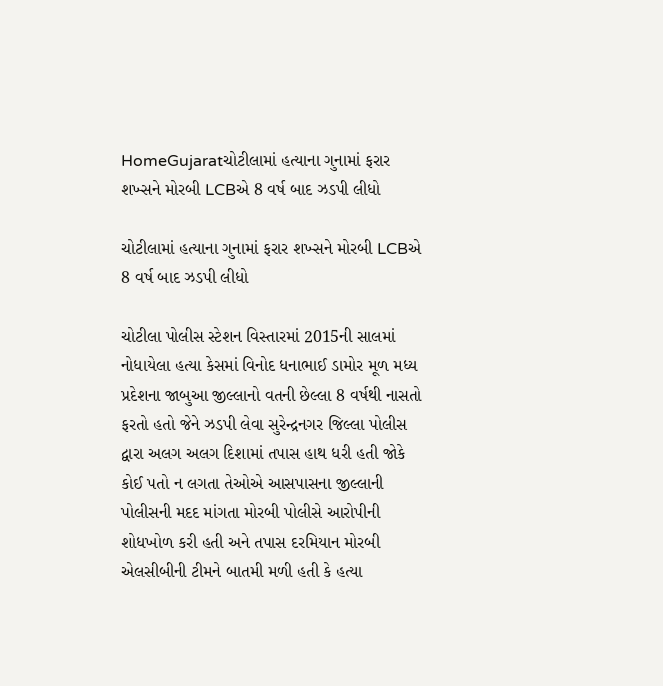HomeGujaratચોટીલામાં હત્યાના ગુનામાં ફરાર શખ્સને મોરબી LCBએ 8 વર્ષ બાદ ઝડપી લીધો

ચોટીલામાં હત્યાના ગુનામાં ફરાર શખ્સને મોરબી LCBએ 8 વર્ષ બાદ ઝડપી લીધો

ચોટીલા પોલીસ સ્ટેશન વિસ્તારમાં 2015ની સાલમાં નોધાયેલા હત્યા કેસમાં વિનોદ ધનાભાઈ ડામોર મૂળ મધ્ય પ્રદેશના જાબુઆ જીલ્લાનો વતની છેલ્લા 8 વર્ષથી નાસતો ફરતો હતો જેને ઝડપી લેવા સુરેન્દ્રનગર જિલ્લા પોલીસ દ્વારા અલગ અલગ દિશામાં તપાસ હાથ ધરી હતી જોકે કોઈ પતો ન લગતા તેઓએ આસપાસના જીલ્લાની પોલીસની મદદ માંગતા મોરબી પોલીસે આરોપીની શોધખોળ કરી હતી અને તપાસ દરમિયાન મોરબી એલસીબીની ટીમને બાતમી મળી હતી કે હત્યા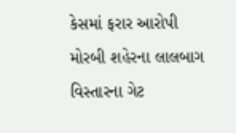કેસમાં ફરાર આરોપી મોરબી શહેરના લાલબાગ વિસ્તારના ગેટ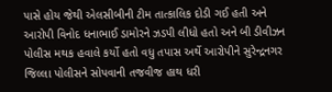પાસે હોય જેથી એલસીબીની ટીમ તાત્કાલિક દોડી ગઈ હતી અને આરોપી વિનોદ ધનાભાઈ ડામોરને ઝડપી લીધો હતો અને બી ડીવીઝન પોલીસ મથક હવાલે કર્યો હતો વધુ તપાસ અર્થે આરોપીને સુરેન્દ્રનગર જિલ્લા પોલીસને સોપવાની તજવીજ હાથ ધરી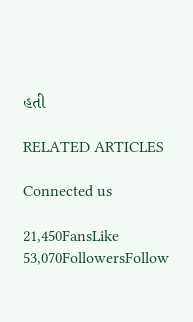હતી

RELATED ARTICLES

Connected us

21,450FansLike
53,070FollowersFollow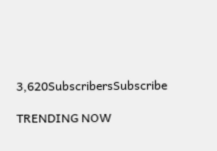3,620SubscribersSubscribe

TRENDING NOW